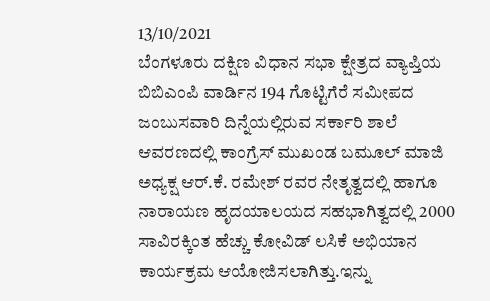13/10/2021
ಬೆಂಗಳೂರು ದಕ್ಷಿಣ ವಿಧಾನ ಸಭಾ ಕ್ಷೇತ್ರದ ವ್ಯಾಪ್ತಿಯ ಬಿಬಿಎಂಪಿ ವಾರ್ಡಿನ 194 ಗೊಟ್ಟಿಗೆರೆ ಸಮೀಪದ ಜಂಬುಸವಾರಿ ದಿನ್ನೆಯಲ್ಲಿರುವ ಸರ್ಕಾರಿ ಶಾಲೆ ಆವರಣದಲ್ಲಿ ಕಾಂಗ್ರೆಸ್ ಮುಖಂಡ ಬಮೂಲ್ ಮಾಜಿ ಅಧ್ಯಕ್ಷ ಆರ್.ಕೆ. ರಮೇಶ್ ರವರ ನೇತೃತ್ವದಲ್ಲಿ ಹಾಗೂ ನಾರಾಯಣ ಹೃದಯಾಲಯದ ಸಹಭಾಗಿತ್ವದಲ್ಲಿ 2000 ಸಾವಿರಕ್ಕಿಂತ ಹೆಚ್ಚು ಕೋವಿಡ್ ಲಸಿಕೆ ಅಭಿಯಾನ ಕಾರ್ಯಕ್ರಮ ಆಯೋಜಿಸಲಾಗಿತ್ತು.ಇನ್ನು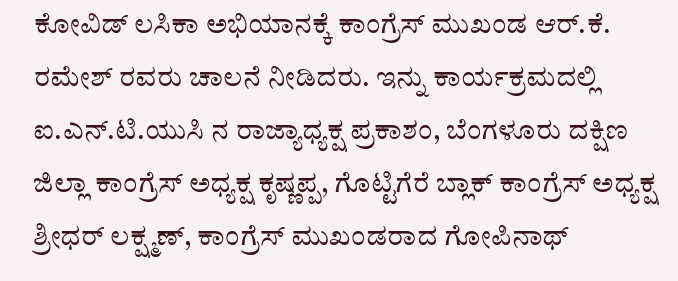ಕೋವಿಡ್ ಲಸಿಕಾ ಅಭಿಯಾನಕ್ಕೆ ಕಾಂಗ್ರೆಸ್ ಮುಖಂಡ ಆರ್.ಕೆ. ರಮೇಶ್ ರವರು ಚಾಲನೆ ನೀಡಿದರು. ಇನ್ನು ಕಾರ್ಯಕ್ರಮದಲ್ಲಿ ಐ.ಎನ್.ಟಿ.ಯುಸಿ ನ ರಾಜ್ಯಾಧ್ಯಕ್ಷ ಪ್ರಕಾಶಂ, ಬೆಂಗಳೂರು ದಕ್ಷಿಣ ಜಿಲ್ಲಾ ಕಾಂಗ್ರೆಸ್ ಅಧ್ಯಕ್ಷ ಕೃಷ್ಣಪ್ಪ, ಗೊಟ್ಟಿಗೆರೆ ಬ್ಲಾಕ್ ಕಾಂಗ್ರೆಸ್ ಅಧ್ಯಕ್ಷ ಶ್ರೀಧರ್ ಲಕ್ಷ್ಮಣ್, ಕಾಂಗ್ರೆಸ್ ಮುಖಂಡರಾದ ಗೋಪಿನಾಥ್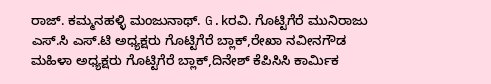ರಾಜ್. ಕಮ್ಮನಹಳ್ಳಿ ಮಂಜುನಾಥ್. G.kರವಿ. ಗೊಟ್ಟಿಗೆರೆ ಮುನಿರಾಜು ಎಸ್.ಸಿ ಎಸ್.ಟಿ ಅಧ್ಯಕ್ಷರು ಗೊಟ್ಟಿಗೆರೆ ಬ್ಲಾಕ್,ರೇಖಾ ನವೀನಗೌಡ ಮಹಿಳಾ ಅಧ್ಯಕ್ಷರು ಗೊಟ್ಟಿಗೆರೆ ಬ್ಲಾಕ್,ದಿನೇಶ್ ಕೆಪಿಸಿಸಿ ಕಾರ್ಮಿಕ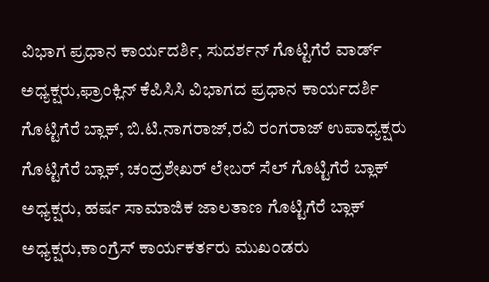ವಿಭಾಗ ಪ್ರಧಾನ ಕಾರ್ಯದರ್ಶಿ, ಸುದರ್ಶನ್ ಗೊಟ್ಟಿಗೆರೆ ವಾರ್ಡ್ ಅಧ್ಯಕ್ಷರು,ಫ್ರಾಂಕ್ಲಿನ್ ಕೆಪಿಸಿಸಿ ವಿಭಾಗದ ಪ್ರಧಾನ ಕಾರ್ಯದರ್ಶಿ ಗೊಟ್ಟಿಗೆರೆ ಬ್ಲಾಕ್, ಬಿ.ಟಿ.ನಾಗರಾಜ್,ರವಿ ರಂಗರಾಜ್ ಉಪಾಧ್ಯಕ್ಷರು ಗೊಟ್ಟಿಗೆರೆ ಬ್ಲಾಕ್, ಚಂದ್ರಶೇಖರ್ ಲೇಬರ್ ಸೆಲ್ ಗೊಟ್ಟಿಗೆರೆ ಬ್ಲಾಕ್ ಅಧ್ಯಕ್ಷರು, ಹರ್ಷ ಸಾಮಾಜಿಕ ಜಾಲತಾಣ ಗೊಟ್ಟಿಗೆರೆ ಬ್ಲಾಕ್ ಅಧ್ಯಕ್ಷರು,ಕಾಂಗ್ರೆಸ್ ಕಾರ್ಯಕರ್ತರು ಮುಖಂಡರು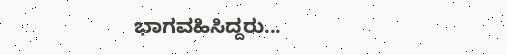ಭಾಗವಹಿಸಿದ್ದರು...